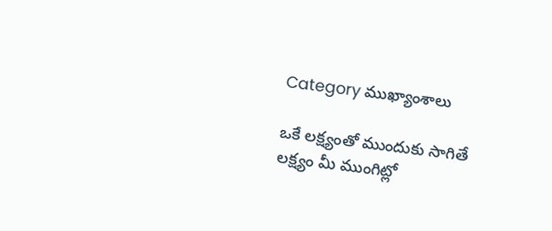Category ముఖ్యాంశాలు

ఒకే లక్ష్యంతో ముందుకు సాగితే లక్ష్యం మీ ముంగిట్లో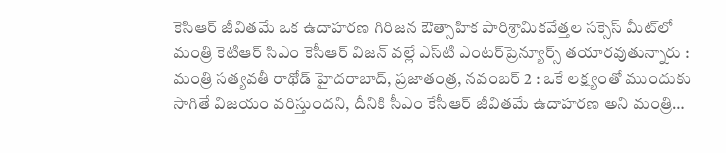కెసిఆర్‌ ‌జీవితమే ఒక ఉదాహరణ గిరిజన ఔత్సాహిక పారిశ్రామికవేత్తల సక్సెస్‌ ‌మీట్‌లో మంత్రి కెటిఆర్‌ ‌సిఎం కెసీఆర్‌ ‌విజన్‌ ‌వల్లే ఎస్‌టి ఎంటర్‌‌ప్రెన్యూర్స్ ‌తయారవుతున్నారు : మంత్రి సత్యవతీ రాథోడ్‌ హైదరాబాద్‌, ప్రజాతంత్ర, నవంబర్‌ 2 : ఒకే లక్ష్యంతో ముందుకు సాగితే విజయం వరిస్తుందని, దీనికి సీఎం కేసీఆర్‌ ‌జీవితమే ఉదాహరణ అని మంత్రి…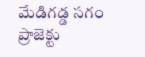మేడిగడ్డ సగం ప్రాజెక్టు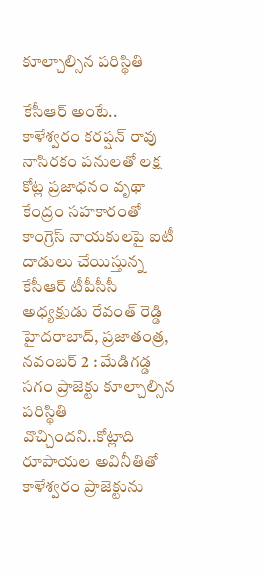కూల్చాల్సిన పరిస్థితి

కేసీఆర్‌ అం‌టే.. కాళేశ్వరం కరప్షన్‌ ‌రావు నాసిరకం పనులతో లక్ష కోట్ల ప్రజాధనం వృథా కేంద్రం సహకారంతో కాంగ్రెస్‌ ‌నాయకులపై ఐటీ దాడులు చేయిస్తున్న కేసీఆర్‌ ‌టీపీసీసీ అధ్యక్షుడు రేవంత్‌ ‌రెడ్డి హైదరాబాద్‌, ప్రజాతంత్ర, నవంబర్‌ 2 : మేడిగడ్డ సగం ప్రాజెక్టు కూల్చాల్సిన పరిస్థితి వొచ్చిందని..కోట్లాది రూపాయల అవినీతితో కాళేశ్వరం ప్రాజెక్టును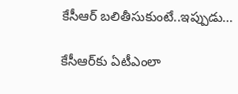కేసీఆర్‌ ‌బలితీసుకుంటే..ఇప్పుడు…

కేసీఆర్‌కు ఏటీఎంలా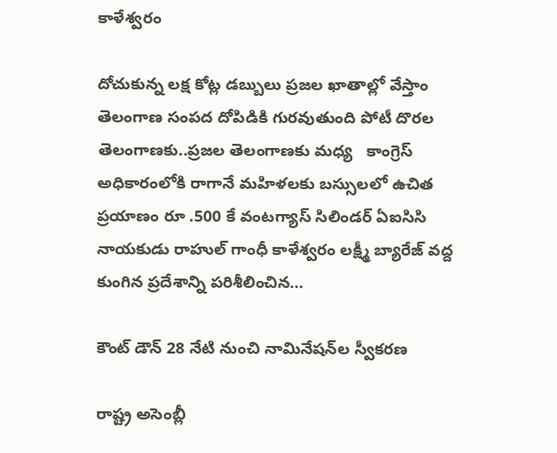కాళేశ్వరం

దోచుకున్న లక్ష కోట్ల డబ్బులు ప్రజల ఖాతాల్లో వేస్తాం తెలంగాణ సంపద దోపిడికి గురవుతుంది పోటీ దొరల తెలంగాణకు..ప్రజల తెలంగాణకు మధ్య   కాంగ్రెస్‌ అధికారంలోకి రాగానే మహిళలకు బస్సులలో ఉచిత ప్రయాణం రూ .500 కే వంటగ్యాస్‌ ‌సిలిండర్‌ ఏఐసిసి నాయకుడు రాహుల్‌ ‌గాంధీ కాళేశ్వరం లక్ష్మీ బ్యారేజ్‌ ‌వద్ద కుంగిన ప్రదేశాన్ని పరిశీలించిన…

కౌంట్‌ ‌డౌన్‌ 28 నేటి నుంచి నామినేషన్‌ల స్వీకరణ

రాష్ట్ర అసెంబ్లీ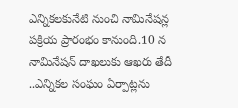ఎన్నికలకునేటి నుంచి నామినేషన్ల పక్రియ ప్రారంభం కానుంది.10 న నామినేషన్‌ ‌దాఖలుకు ఆఖరు తేదీ ..ఎన్నికల సంఘం ఏర్పాట్లను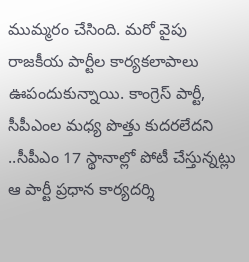ముమ్మరం చేసింది. మరో వైపు రాజకీయ పార్టీల కార్యకలాపాలు ఊపందుకున్నాయి. కాంగ్రెస్‌ ‌పార్టీ, సీపీఎంల మధ్య పొత్తు కుదరలేదని ..సీపీఎం 17 స్థానాల్లో పోటీ చేస్తున్నట్లు ఆ పార్టీ ప్రధాన కార్యదర్శి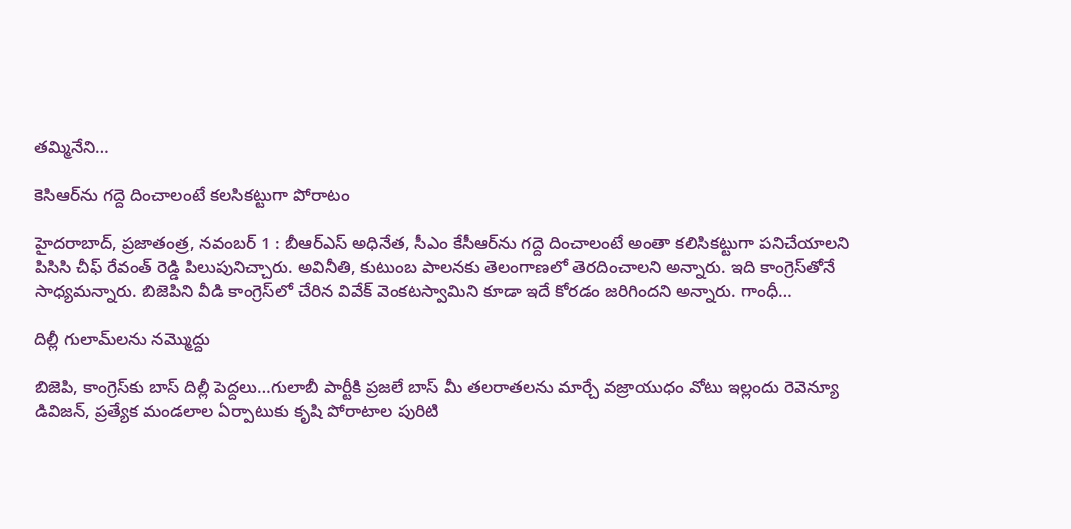తమ్మినేని…

కెసిఆర్‌ను గద్దె దించాలంటే కలసికట్టుగా పోరాటం

హైదరాబాద్‌, ప్రజాతంత్ర, నవంబర్‌ 1 : బీఆర్‌ఎస్‌ అధినేత, సీఎం కేసీఆర్‌ను గద్దె దించాలంటే అంతా కలిసికట్టుగా పనిచేయాలని పిసిసి చీఫ్‌ ‌రేవంత్‌ ‌రెడ్డి పిలుపునిచ్చారు. అవినీతి, కుటుంబ పాలనకు తెలంగాణలో తెరదించాలని అన్నారు. ఇది కాంగ్రెస్‌తోనే సాధ్యమన్నారు. బిజెపిని వీడి కాంగ్రెస్‌లో చేరిన వివేక్‌ ‌వెంకటస్వామిని కూడా ఇదే కోరడం జరిగిందని అన్నారు. గాంధీ…

దిల్లీ గులామ్‌లను నమ్మొద్దు

బిజెపి, కాంగ్రెస్‌కు బాస్‌ ‌దిల్లీ పెద్దలు…గులాబీ పార్టీకి ప్రజలే బాస్‌ ‌మీ తలరాతలను మార్చే వజ్రాయుధం వోటు ఇల్లందు రెవెన్యూ డివిజన్‌, ప్రత్యేక మండలాల ఏర్పాటుకు కృషి పోరాటాల పురిటి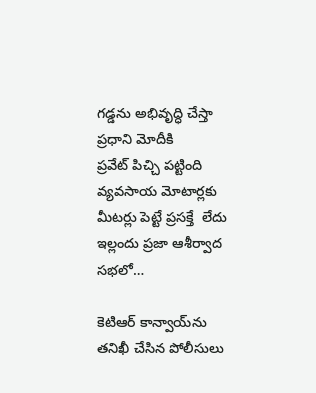గడ్డను అభివృద్ధి చేస్తా ప్రధాని మోదీకి ప్రవేట్‌ ‌పిచ్చి పట్టింది వ్యవసాయ మోటార్లకు మీటర్లు పెట్టే ప్రసక్తే  లేదు ఇల్లందు ప్రజా ఆశీర్వాద సభలో…

కెటిఆర్‌ ‌కాన్వాయ్‌ను తనిఖీ చేసిన పోలీసులు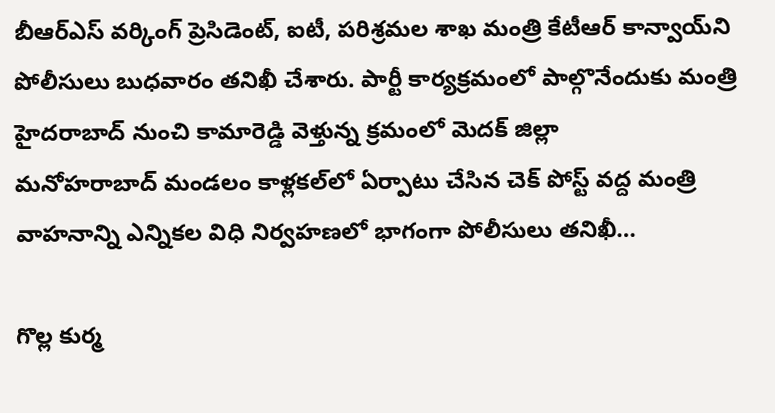బీఆర్‌ఎస్‌ ‌వర్కింగ్‌ ‌ప్రెసిడెంట్‌, ఐటీ, పరిశ్రమల శాఖ మంత్రి కేటీఆర్‌ ‌కాన్వాయ్‌ని పోలీసులు బుధవారం తనిఖీ చేశారు. పార్టీ కార్యక్రమంలో పాల్గొనేందుకు మంత్రి హైదరాబాద్‌ ‌నుంచి కామారెడ్డి వెళ్తున్న క్రమంలో మెదక్‌ ‌జిల్లా మనోహరాబాద్‌ ‌మండలం కాళ్లకల్‌లో ఏర్పాటు చేసిన చెక్‌ ‌పోస్ట్ ‌వద్ద మంత్రి వాహనాన్ని ఎన్నికల విధి నిర్వహణలో భాగంగా పోలీసులు తనిఖీ…

గొల్ల కుర్మ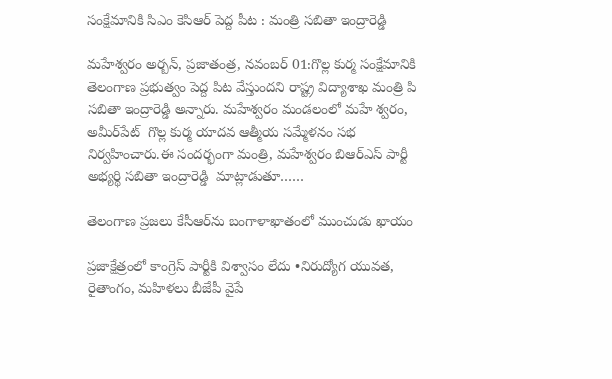సంక్షేమానికి సిఎం కెసిఆర్‌ ‌పెద్ద పీట : మంత్రి సబితా ఇంద్రారెడ్డి

మహేశ్వరం అర్బన్‌, ప్రజాతంత్ర, నవంబర్‌ 01:గొల్ల కుర్మ సంక్షేమానికి తెలంగాణ ప్రభుత్వం పెద్ద పిట వేస్తుందని రాష్ట్ర విద్యాశాఖ మంత్రి పి సబితా ఇంద్రారెడ్డి అన్నారు. మహేశ్వరం మండలంలో మహే శ్వరం, అమీర్‌పేట్‌  ‌గొల్ల కుర్మ యాదవ ఆత్మీయ సమ్మేళనం సభ నిర్వహించారు.ఈ సందర్భంగా మంత్రి, మహేశ్వరం బిఆర్‌ఎస్‌ ‌పార్టీ అభ్యర్థి సబితా ఇంద్రారెడ్డి  మాట్లాడుతూ……

తెలంగాణ ప్రజలు కేసీఆర్‌ను బంగాళాఖాతంలో ముంచుడు ఖాయం

ప్రజాక్షేత్రంలో కాంగ్రెస్‌ ‌పార్టీకి విశ్వాసం లేదు •నిరుద్యోగ యువత, రైతాంగం, మహిళలు బీజేపీ వైపే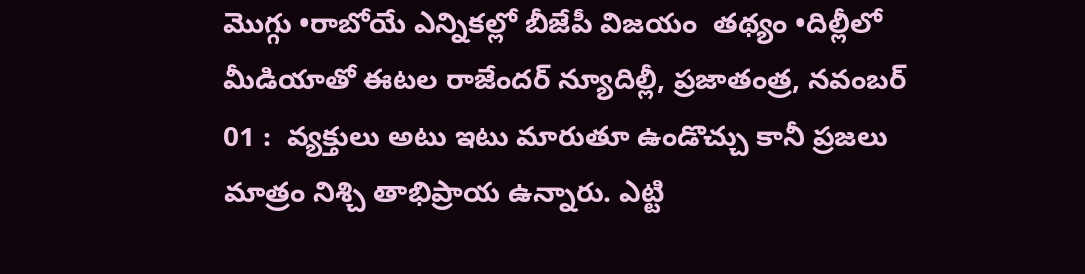మొగ్గు •రాబోయే ఎన్నికల్లో బీజేపీ విజయం  తథ్యం •దిల్లీలో మీడియాతో ఈటల రాజేందర్‌ ‌న్యూదిల్లీ, ప్రజాతంత్ర, నవంబర్‌ 01 :  వ్యక్తులు అటు ఇటు మారుతూ ఉండొచ్చు కానీ ప్రజలు మాత్రం నిశ్చి తాభిప్రాయ ఉన్నారు. ఎట్టి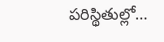పరిస్థితుల్లో…